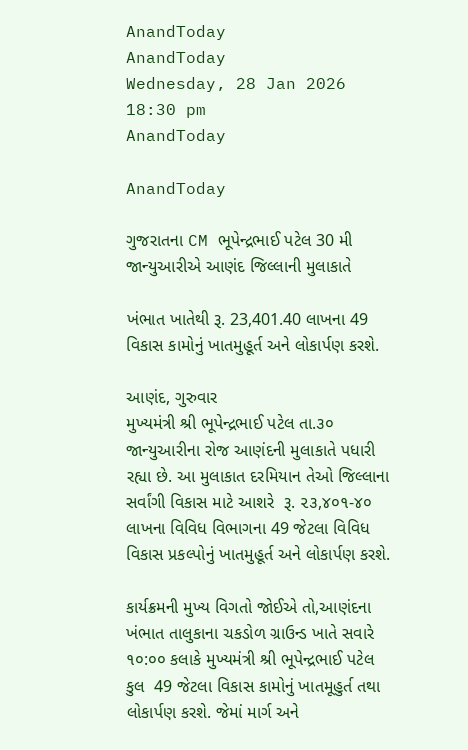AnandToday
AnandToday
Wednesday, 28 Jan 2026 18:30 pm
AnandToday

AnandToday

ગુજરાતના CM ભૂપેન્દ્રભાઈ પટેલ 30 મી જાન્યુઆરીએ આણંદ જિલ્લાની મુલાકાતે

ખંભાત ખાતેથી રૂ. 23,401.40 લાખના 49 વિકાસ કામોનું ખાતમુહૂર્ત અને લોકાર્પણ કરશે.

આણંદ, ગુરુવાર
મુખ્યમંત્રી શ્રી ભૂપેન્દ્રભાઈ પટેલ તા.૩૦ જાન્યુઆરીના રોજ આણંદની મુલાકાતે પધારી રહ્યા છે. આ મુલાકાત દરમિયાન તેઓ જિલ્લાના સર્વાંગી વિકાસ માટે આશરે  રૂ. ૨૩,૪૦૧-૪૦ લાખના વિવિધ વિભાગના 49 જેટલા વિવિધ વિકાસ પ્રકલ્પોનું ખાતમુહૂર્ત અને લોકાર્પણ કરશે.

કાર્યક્રમની મુખ્ય વિગતો જોઈએ તો,આણંદના ખંભાત તાલુકાના ચકડોળ ગ્રાઉન્ડ ખાતે સવારે ૧૦:૦૦ કલાકે મુખ્યમંત્રી શ્રી ભૂપેન્દ્રભાઈ પટેલ કુલ  49 જેટલા વિકાસ કામોનું ખાતમૂહુર્ત તથા લોકાર્પણ કરશે. જેમાં માર્ગ અને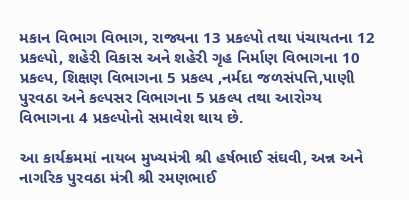મકાન વિભાગ વિભાગ, રાજ્યના 13 પ્રકલ્પો તથા પંચાયતના 12 પ્રકલ્પો, શહેરી વિકાસ અને શહેરી ગૃહ નિર્માણ વિભાગના 10 પ્રકલ્પ, શિક્ષણ વિભાગના 5 પ્રકલ્પ ,નર્મદા જળસંપત્તિ,પાણી પુરવઠા અને કલ્પસર વિભાગના 5 પ્રકલ્પ તથા આરોગ્ય વિભાગના 4 પ્રકલ્પોનો સમાવેશ થાય છે.

આ કાર્યક્રમમાં નાયબ મુખ્યમંત્રી શ્રી હર્ષભાઈ સંઘવી, અન્ન અને નાગરિક પુરવઠા મંત્રી શ્રી રમણભાઈ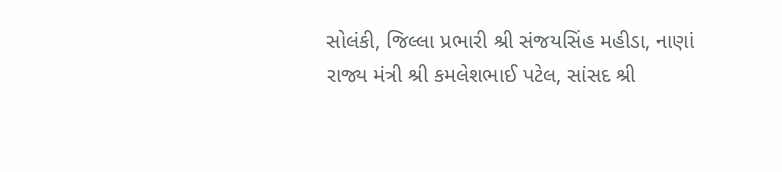સોલંકી, જિલ્લા પ્રભારી શ્રી સંજયસિંહ મહીડા, નાણાં રાજ્ય મંત્રી શ્રી કમલેશભાઈ પટેલ, સાંસદ શ્રી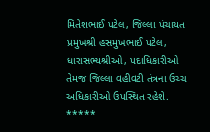મિતેશભાઈ પટેલ, જિલ્લા પંચાયત પ્રમુખશ્રી હસમુખભાઈ પટેલ, ધારાસભ્યશ્રીઓ, પદાધિકારીઓ તેમજ જિલ્લા વહીવટી તંત્રના ઉચ્ચ અધિકારીઓ ઉપસ્થિત રહેશે.
*****